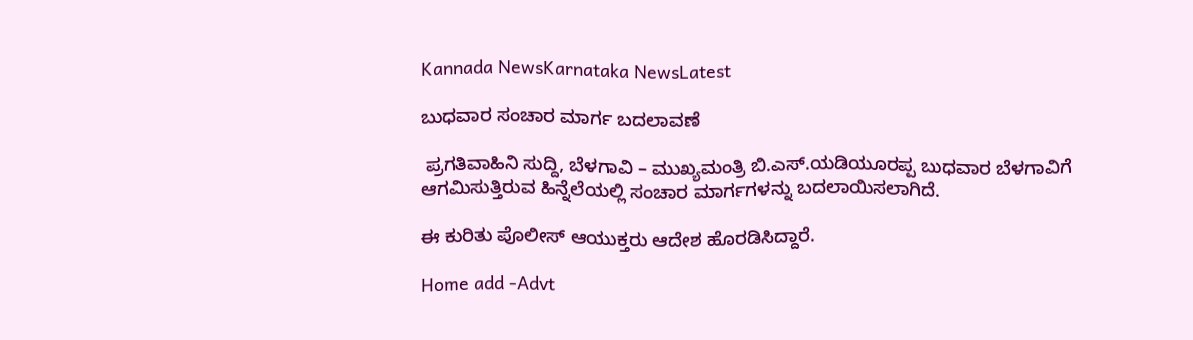Kannada NewsKarnataka NewsLatest

ಬುಧವಾರ ಸಂಚಾರ ಮಾರ್ಗ ಬದಲಾವಣೆ

 ಪ್ರಗತಿವಾಹಿನಿ ಸುದ್ದಿ, ಬೆಳಗಾವಿ – ಮುಖ್ಯಮಂತ್ರಿ ಬಿ.ಎಸ್.ಯಡಿಯೂರಪ್ಪ ಬುಧವಾರ ಬೆಳಗಾವಿಗೆ ಆಗಮಿಸುತ್ತಿರುವ ಹಿನ್ನೆಲೆಯಲ್ಲಿ ಸಂಚಾರ ಮಾರ್ಗಗಳನ್ನು ಬದಲಾಯಿಸಲಾಗಿದೆ.

ಈ ಕುರಿತು ಪೊಲೀಸ್ ಆಯುಕ್ತರು ಆದೇಶ ಹೊರಡಿಸಿದ್ದಾರೆ.

Home add -Advt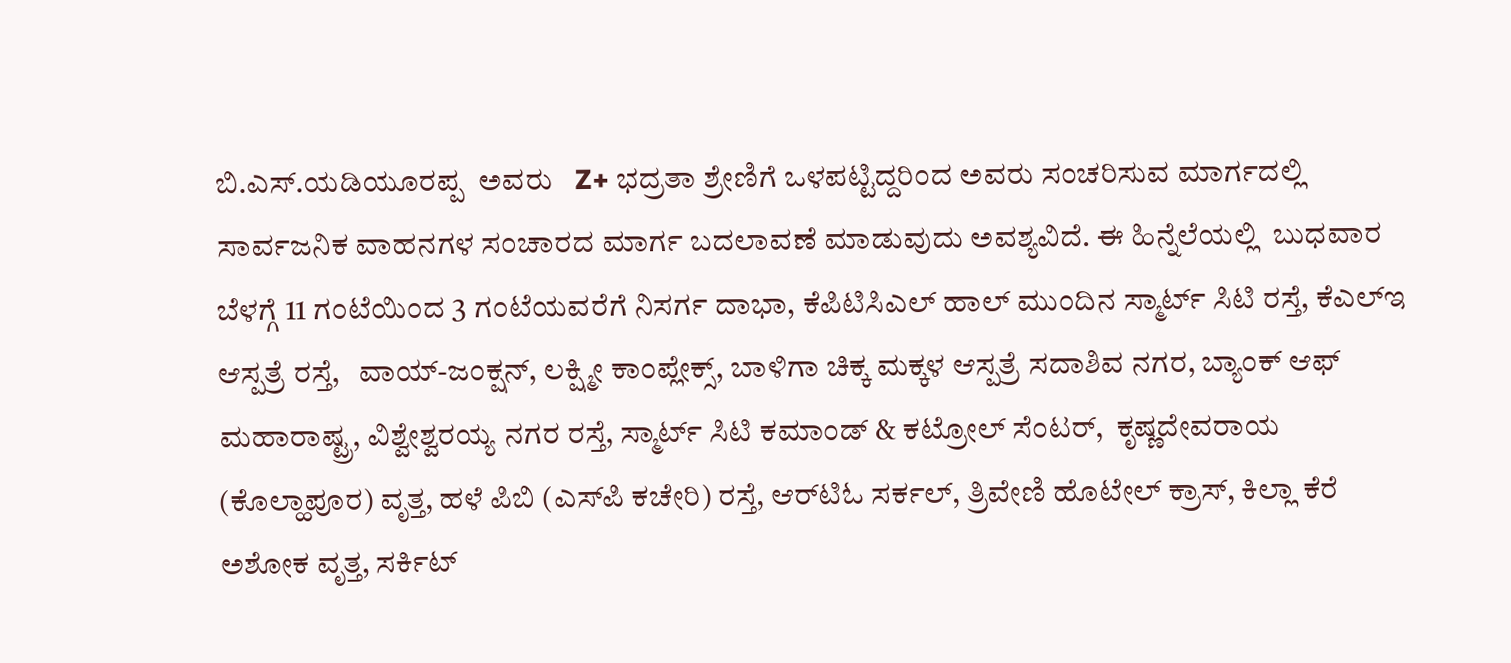ಬಿ.ಎಸ್.ಯಡಿಯೂರಪ್ಪ  ಅವರು   Z+ ಭದ್ರತಾ ಶ್ರೇಣಿಗೆ ಒಳಪಟ್ಟಿದ್ದರಿಂದ ಅವರು ಸಂಚರಿಸುವ ಮಾರ್ಗದಲ್ಲಿ ಸಾರ್ವಜನಿಕ ವಾಹನಗಳ ಸಂಚಾರದ ಮಾರ್ಗ ಬದಲಾವಣೆ ಮಾಡುವುದು ಅವಶ್ಯವಿದೆ. ಈ ಹಿನ್ನೆಲೆಯಲ್ಲಿ  ಬುಧವಾರ ಬೆಳಗ್ಗೆ 11 ಗಂಟೆಯಿಂದ 3 ಗಂಟೆಯವರೆಗೆ ನಿಸರ್ಗ ದಾಭಾ, ಕೆಪಿಟಿಸಿಎಲ್ ಹಾಲ್ ಮುಂದಿನ ಸ್ಮಾರ್ಟ್ ಸಿಟಿ ರಸ್ತೆ, ಕೆಎಲ್‌ಇ ಆಸ್ಪತ್ರೆ ರಸ್ತೆ,   ವಾಯ್-ಜಂಕ್ಷನ್, ಲಕ್ಷ್ಮೀ ಕಾಂಪ್ಲೇಕ್ಸ್, ಬಾಳಿಗಾ ಚಿಕ್ಕ ಮಕ್ಕಳ ಆಸ್ಪತ್ರೆ ಸದಾಶಿವ ನಗರ, ಬ್ಯಾಂಕ್ ಆಫ್ ಮಹಾರಾಷ್ಟ್ರ, ವಿಶ್ವೇಶ್ವರಯ್ಯ ನಗರ ರಸ್ತೆ, ಸ್ಮಾರ್ಟ್ ಸಿಟಿ ಕಮಾಂಡ್ & ಕಟ್ರೋಲ್ ಸೆಂಟರ್,  ಕೃಷ್ಣದೇವರಾಯ (ಕೊಲ್ಹಾಪೂರ) ವೃತ್ತ, ಹಳೆ ಪಿಬಿ (ಎಸ್‌ಪಿ ಕಚೇರಿ) ರಸ್ತೆ, ಆರ್‌ಟಿಓ ಸರ್ಕಲ್, ತ್ರಿವೇಣಿ ಹೊಟೇಲ್ ಕ್ರಾಸ್, ಕಿಲ್ಲಾ ಕೆರೆ ಅಶೋಕ ವೃತ್ತ, ಸರ್ಕಿಟ್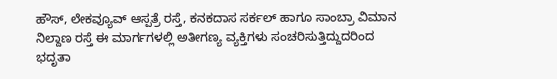ಹೌಸ್, ಲೇಕವ್ಯೂವ್ ಆಸ್ಪತ್ರೆ ರಸ್ತೆ, ಕನಕದಾಸ ಸರ್ಕಲ್ ಹಾಗೂ ಸಾಂಬ್ರಾ ವಿಮಾನ ನಿಲ್ದಾಣ ರಸ್ತೆ ಈ ಮಾರ್ಗಗಳಲ್ಲಿ ಅತೀಗಣ್ಯ ವ್ಯಕ್ತಿಗಳು ಸಂಚರಿಸುತ್ತಿದ್ದುದರಿಂದ ಭದೃತಾ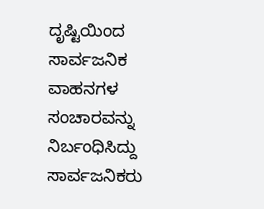ದೃಷ್ಟಿಯಿಂದ ಸಾರ್ವಜನಿಕ ವಾಹನಗಳ ಸಂಚಾರವನ್ನು ನಿರ್ಬಂಧಿಸಿದ್ದು ಸಾರ್ವಜನಿಕರು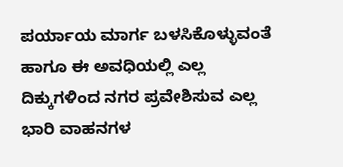ಪರ್ಯಾಯ ಮಾರ್ಗ ಬಳಸಿಕೊಳ್ಳುವಂತೆ ಹಾಗೂ ಈ ಅವಧಿಯಲ್ಲಿ ಎಲ್ಲ ದಿಕ್ಕುಗಳಿಂದ ನಗರ ಪ್ರವೇಶಿಸುವ ಎಲ್ಲ ಭಾರಿ ವಾಹನಗಳ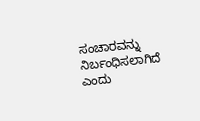ಸಂಚಾರವನ್ನು ನಿರ್ಬಂಧಿಸಲಾಗಿದೆ ಎಂದು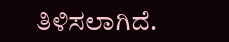ತಿಳಿಸಲಾಗಿದೆ.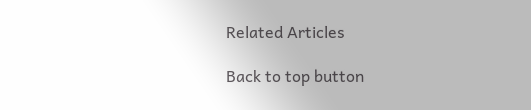Related Articles

Back to top button